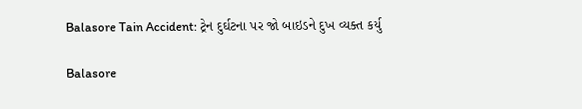Balasore Tain Accident: ટ્રેન દુર્ઘટના પર જો બાઇડને દુખ વ્યક્ત કર્યુ

Balasore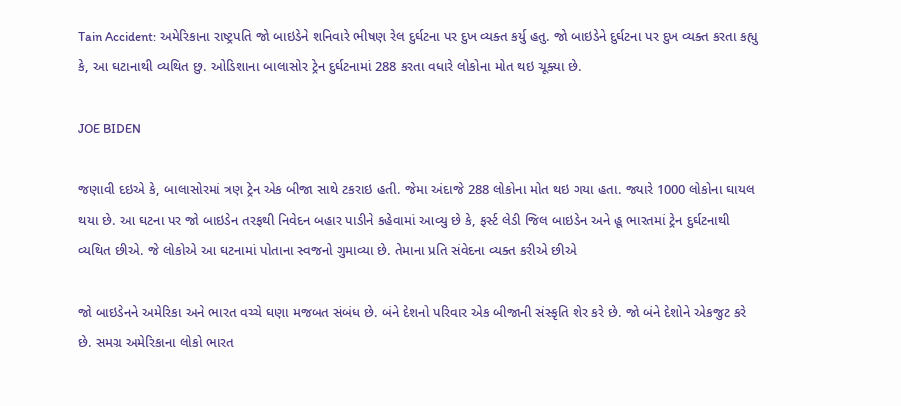Tain Accident: અમેરિકાના રાષ્ટ્રપતિ જો બાઇડેને શનિવારે ભીષણ રેલ દુર્ઘટના પર દુખ વ્યક્ત કર્યુ હતુ. જો બાઇડેને દુર્ઘટના પર દુખ વ્યક્ત કરતા કહ્યુ કે, આ ઘટાનાથી વ્યથિત છુ. ઓડિશાના બાલાસોર ટ્રેન દુર્ઘટનામાં 288 કરતા વધારે લોકોના મોત થઇ ચૂક્યા છે.

JOE BIDEN

જણાવી દઇએ કે, બાલાસોરમાં ત્રણ ટ્રેન એક બીજા સાથે ટકરાઇ હતી. જેમા અંદાજે 288 લોકોના મોત થઇ ગયા હતા. જ્યારે 1000 લોકોના ઘાયલ થયા છે. આ ઘટના પર જો બાઇડેન તરફથી નિવેદન બહાર પાડીને કહેવામાં આવ્યુ છે કે, ફર્સ્ટ લેડી જિલ બાઇડેન અને હૂ ભારતમાં ટ્રેન દુર્ઘટનાથી વ્યથિત છીએ. જે લોકોએ આ ઘટનામાં પોતાના સ્વજનો ગુમાવ્યા છે. તેમાના પ્રતિ સંવેદના વ્યક્ત કરીએ છીએ

જો બાઇડેનને અમેરિકા અને ભારત વચ્ચે ઘણા મજબત સંબંધ છે. બંને દેશનો પરિવાર એક બીજાની સંસ્કૃતિ શેર કરે છે. જો બંને દેશોને એકજુટ કરે છે. સમગ્ર અમેરિકાના લોકો ભારત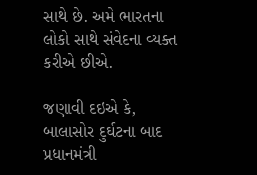સાથે છે. અમે ભારતના લોકો સાથે સંવેદના વ્યક્ત કરીએ છીએ.

જણાવી દઇએ કે, બાલાસોર દુર્ઘટના બાદ પ્રધાનમંત્રી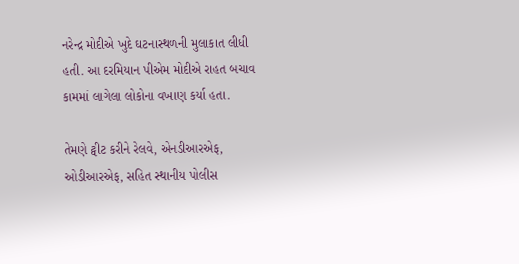નરેન્દ્ર મોદીએ ખુદે ઘટનાસ્થળની મુલાકાત લીધી હતી. આ દરમિયાન પીએમ મોદીએ રાહત બચાવ કામમાં લાગેલા લોકોના વખાણ કર્યા હતા.

તેમણે ટ્વીટ કરીને રેલવે, એનડીઆરએફ, ઓડીઆરએફ, સહિત સ્થાનીય પોલીસ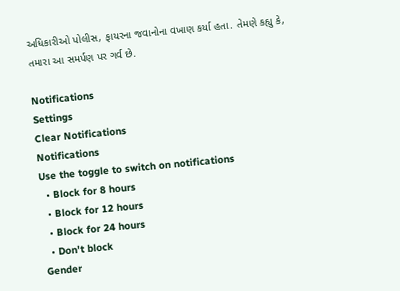અધિકારીઓ પોલીસ, ફાયરના જવાનોના વખાણ કર્યા હતા. તેમણે કહ્યુ કે, તમારા આ સમર્પણ પર ગર્વ છે.

Notifications
Settings
Clear Notifications
Notifications
Use the toggle to switch on notifications
  • Block for 8 hours
  • Block for 12 hours
  • Block for 24 hours
  • Don't block
Gender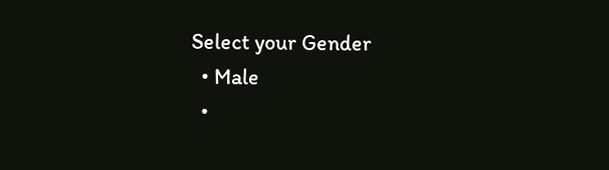Select your Gender
  • Male
  •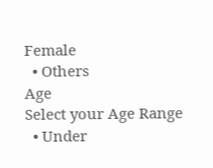Female
  • Others
Age
Select your Age Range
  • Under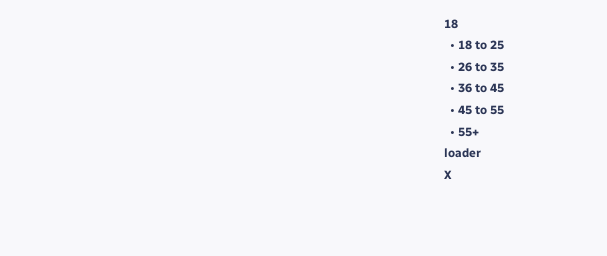18
  • 18 to 25
  • 26 to 35
  • 36 to 45
  • 45 to 55
  • 55+
loader
X